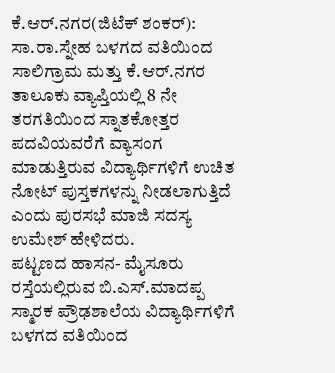ಕೆ.ಆರ್.ನಗರ(ಜಿಟೆಕ್ ಶಂಕರ್): ಸಾ.ರಾ.ಸ್ನೇಹ ಬಳಗದ ವತಿಯಿಂದ ಸಾಲಿಗ್ರಾಮ ಮತ್ತು ಕೆ.ಆರ್.ನಗರ ತಾಲೂಕು ವ್ಯಾಪ್ತಿಯಲ್ಲಿ 8 ನೇ ತರಗತಿಯಿಂದ ಸ್ನಾತಕೋತ್ತರ ಪದವಿಯವರೆಗೆ ವ್ಯಾಸಂಗ ಮಾಡುತ್ತಿರುವ ವಿದ್ಯಾರ್ಥಿಗಳಿಗೆ ಉಚಿತ ನೋಟ್ ಪುಸ್ತಕಗಳನ್ನು ನೀಡಲಾಗುತ್ತಿದೆ ಎಂದು ಪುರಸಭೆ ಮಾಜಿ ಸದಸ್ಯ ಉಮೇಶ್ ಹೇಳಿದರು.
ಪಟ್ಟಣದ ಹಾಸನ- ಮೈಸೂರು ರಸ್ತೆಯಲ್ಲಿರುವ ಬಿ.ಎಸ್.ಮಾದಪ್ಪ ಸ್ಮಾರಕ ಪ್ರೌಢಶಾಲೆಯ ವಿದ್ಯಾರ್ಥಿಗಳಿಗೆ ಬಳಗದ ವತಿಯಿಂದ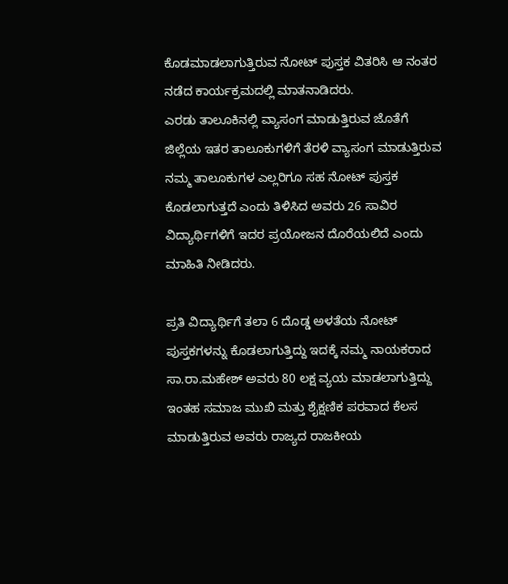ಕೊಡಮಾಡಲಾಗುತ್ತಿರುವ ನೋಟ್ ಪುಸ್ತಕ ವಿತರಿಸಿ ಆ ನಂತರ ನಡೆದ ಕಾರ್ಯಕ್ರಮದಲ್ಲಿ ಮಾತನಾಡಿದರು.
ಎರಡು ತಾಲೂಕಿನಲ್ಲಿ ವ್ಯಾಸಂಗ ಮಾಡುತ್ತಿರುವ ಜೊತೆಗೆ ಜಿಲ್ಲೆಯ ಇತರ ತಾಲೂಕುಗಳಿಗೆ ತೆರಳಿ ವ್ಯಾಸಂಗ ಮಾಡುತ್ತಿರುವ ನಮ್ಮ ತಾಲೂಕುಗಳ ಎಲ್ಲರಿಗೂ ಸಹ ನೋಟ್ ಪುಸ್ತಕ ಕೊಡಲಾಗುತ್ತದೆ ಎಂದು ತಿಳಿಸಿದ ಅವರು 26 ಸಾವಿರ ವಿದ್ಯಾರ್ಥಿಗಳಿಗೆ ಇದರ ಪ್ರಯೋಜನ ದೊರೆಯಲಿದೆ ಎಂದು ಮಾಹಿತಿ ನೀಡಿದರು.

ಪ್ರತಿ ವಿದ್ಯಾರ್ಥಿಗೆ ತಲಾ 6 ದೊಡ್ಡ ಅಳತೆಯ ನೋಟ್ ಪುಸ್ತಕಗಳನ್ನು ಕೊಡಲಾಗುತ್ತಿದ್ದು ಇದಕ್ಕೆ ನಮ್ಮ ನಾಯಕರಾದ ಸಾ.ರಾ.ಮಹೇಶ್ ಅವರು 80 ಲಕ್ಷ ವ್ಯಯ ಮಾಡಲಾಗುತ್ತಿದ್ದು ಇಂತಹ ಸಮಾಜ ಮುಖಿ ಮತ್ತು ಶೈಕ್ಷಣಿಕ ಪರವಾದ ಕೆಲಸ ಮಾಡುತ್ತಿರುವ ಅವರು ರಾಜ್ಯದ ರಾಜಕೀಯ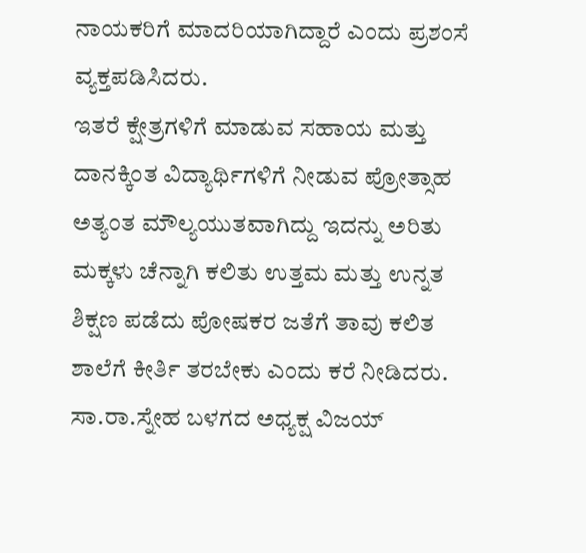ನಾಯಕರಿಗೆ ಮಾದರಿಯಾಗಿದ್ದಾರೆ ಎಂದು ಪ್ರಶಂಸೆ ವ್ಯಕ್ತಪಡಿಸಿದರು.
ಇತರೆ ಕ್ಷೇತ್ರಗಳಿಗೆ ಮಾಡುವ ಸಹಾಯ ಮತ್ತು ದಾನಕ್ಕಿಂತ ವಿದ್ಯಾರ್ಥಿಗಳಿಗೆ ನೀಡುವ ಪ್ರೋತ್ಸಾಹ ಅತ್ಯಂತ ಮೌಲ್ಯಯುತವಾಗಿದ್ದು ಇದನ್ನು ಅರಿತು ಮಕ್ಕಳು ಚೆನ್ನಾಗಿ ಕಲಿತು ಉತ್ತಮ ಮತ್ತು ಉನ್ನತ ಶಿಕ್ಷಣ ಪಡೆದು ಪೋಷಕರ ಜತೆಗೆ ತಾವು ಕಲಿತ ಶಾಲೆಗೆ ಕೀರ್ತಿ ತರಬೇಕು ಎಂದು ಕರೆ ನೀಡಿದರು.
ಸಾ.ರಾ.ಸ್ನೇಹ ಬಳಗದ ಅಧ್ಯಕ್ಷ ವಿಜಯ್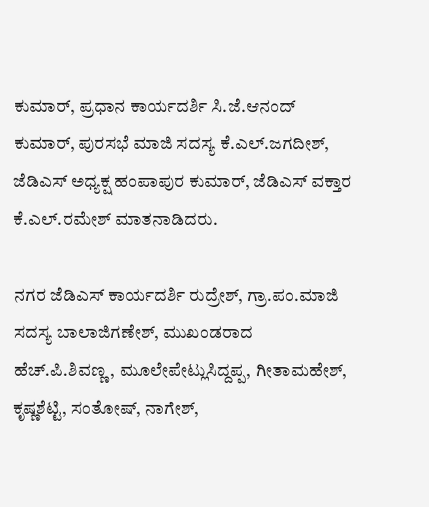ಕುಮಾರ್, ಪ್ರಧಾನ ಕಾರ್ಯದರ್ಶಿ ಸಿ.ಜೆ.ಆನಂದ್ ಕುಮಾರ್, ಪುರಸಭೆ ಮಾಜಿ ಸದಸ್ಯ ಕೆ.ಎಲ್.ಜಗದೀಶ್, ಜೆಡಿಎಸ್ ಅಧ್ಯಕ್ಷ ಹಂಪಾಪುರ ಕುಮಾರ್, ಜೆಡಿಎಸ್ ವಕ್ತಾರ ಕೆ.ಎಲ್.ರಮೇಶ್ ಮಾತನಾಡಿದರು.

ನಗರ ಜೆಡಿಎಸ್ ಕಾರ್ಯದರ್ಶಿ ರುದ್ರೇಶ್, ಗ್ರಾ.ಪಂ.ಮಾಜಿ ಸದಸ್ಯ ಬಾಲಾಜಿಗಣೇಶ್, ಮುಖಂಡರಾದ ಹೆಚ್.ಪಿ.ಶಿವಣ್ಣ, ಮೂಲೇಪೇಟ್ಲುಸಿದ್ದಪ್ಪ, ಗೀತಾಮಹೇಶ್, ಕೃಷ್ಣಶೆಟ್ಟಿ, ಸಂತೋಷ್, ನಾಗೇಶ್,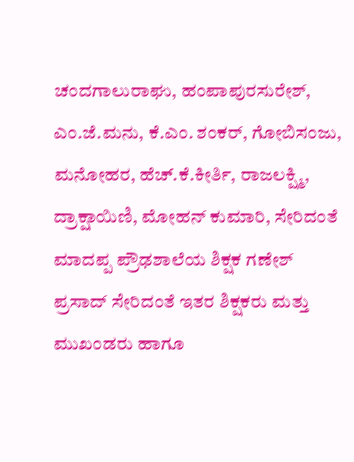ಚಂದಗಾಲುರಾಘು, ಹಂಪಾಪುರಸುರೇಶ್, ಎಂ.ಜೆ.ಮನು, ಕೆ.ಎಂ. ಶಂಕರ್, ಗೋಬಿಸಂಜು, ಮನೋಹರ, ಹೆಚ್.ಕೆ.ಕೀರ್ತಿ, ರಾಜಲಕ್ಷ್ಮಿ, ದ್ರಾಕ್ಷಾಯಿಣಿ, ಮೋಹನ್ ಕುಮಾರಿ, ಸೇರಿದಂತೆ ಮಾದಪ್ಪ ಪ್ರೌಢಶಾಲೆಯ ಶಿಕ್ಷಕ ಗಣೇಶ್ ಪ್ರಸಾದ್ ಸೇರಿದಂತೆ ಇತರ ಶಿಕ್ಷಕರು ಮತ್ತು ಮುಖಂಡರು ಹಾಗೂ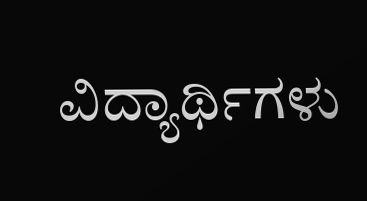ವಿದ್ಯಾರ್ಥಿಗಳು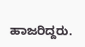ಹಾಜರಿದ್ದರು.